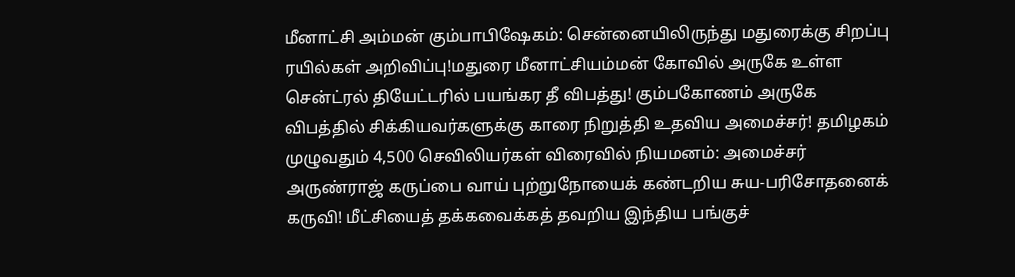மீனாட்சி அம்மன் கும்பாபிஷேகம்: சென்னையிலிருந்து மதுரைக்கு சிறப்பு ரயில்கள் அறிவிப்பு!மதுரை மீனாட்சியம்மன் கோவில் அருகே உள்ள சென்ட்ரல் தியேட்டரில் பயங்கர தீ விபத்து! கும்பகோணம் அருகே விபத்தில் சிக்கியவர்களுக்கு காரை நிறுத்தி உதவிய அமைச்சர்! தமிழகம் முழுவதும் 4,500 செவிலியர்கள் விரைவில் நியமனம்: அமைச்சர் அருண்ராஜ் கருப்பை வாய் புற்றுநோயைக் கண்டறிய சுய-பரிசோதனைக் கருவி! மீட்சியைத் தக்கவைக்கத் தவறிய இந்திய பங்குச்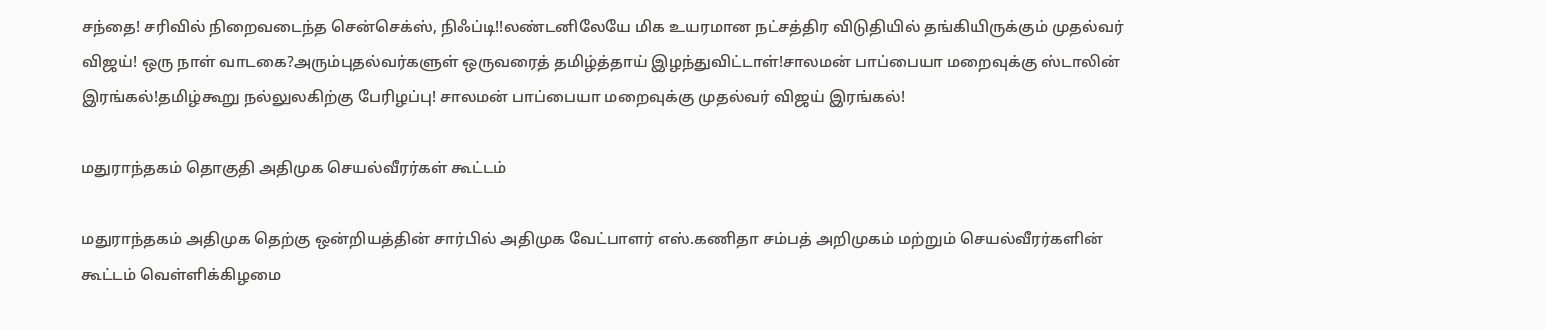சந்தை! சரிவில் நிறைவடைந்த சென்செக்ஸ், நிஃப்டி!!லண்டனிலேயே மிக உயரமான நட்சத்திர விடுதியில் தங்கியிருக்கும் முதல்வர் விஜய்! ஒரு நாள் வாடகை?அரும்புதல்வர்களுள் ஒருவரைத் தமிழ்த்தாய் இழந்துவிட்டாள்!சாலமன் பாப்பையா மறைவுக்கு ஸ்டாலின் இரங்கல்!தமிழ்கூறு நல்லுலகிற்கு பேரிழப்பு! சாலமன் பாப்பையா மறைவுக்கு முதல்வர் விஜய் இரங்கல்!

மதுராந்தகம் தொகுதி அதிமுக செயல்வீரர்கள் கூட்டம்

மதுராந்தகம் அதிமுக தெற்கு ஒன்றியத்தின் சார்பில் அதிமுக வேட்பாளர் எஸ்.கணிதா சம்பத் அறிமுகம் மற்றும் செயல்வீரர்களின் கூட்டம் வெள்ளிக்கிழமை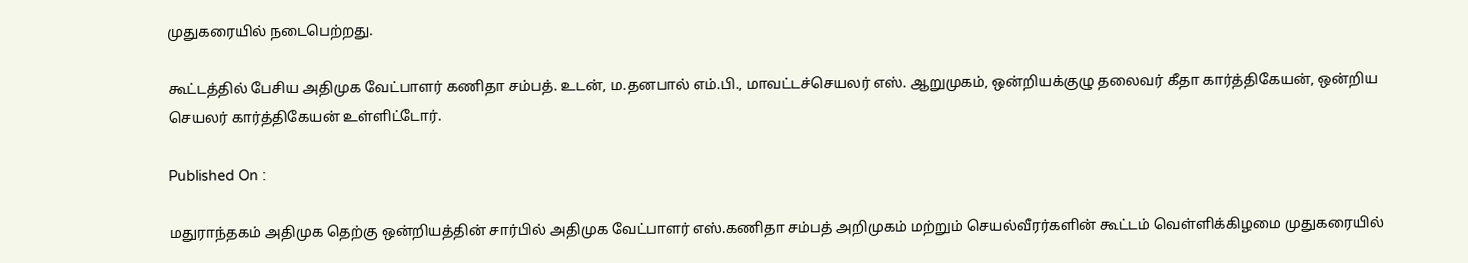முதுகரையில் நடைபெற்றது.

கூட்டத்தில் பேசிய அதிமுக வேட்பாளர் கணிதா சம்பத். உடன், ம.தனபால் எம்.பி., மாவட்டச்செயலர் எஸ். ஆறுமுகம், ஒன்றியக்குழு தலைவர் கீதா கார்த்திகேயன், ஒன்றிய செயலர் கார்த்திகேயன் உள்ளிட்டோர்.

Published On :

மதுராந்தகம் அதிமுக தெற்கு ஒன்றியத்தின் சார்பில் அதிமுக வேட்பாளர் எஸ்.கணிதா சம்பத் அறிமுகம் மற்றும் செயல்வீரர்களின் கூட்டம் வெள்ளிக்கிழமை முதுகரையில்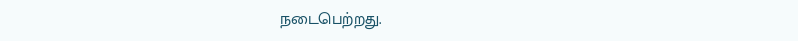நடைபெற்றது.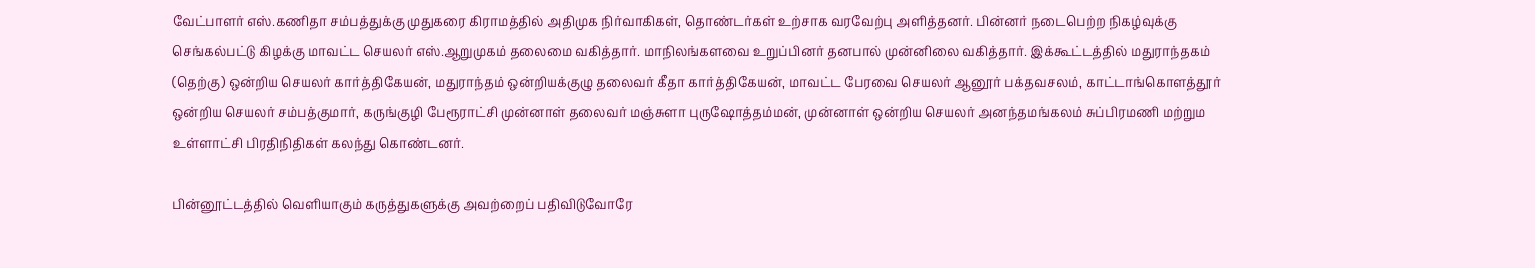வேட்பாளர் எஸ்.கணிதா சம்பத்துக்கு முதுகரை கிராமத்தில் அதிமுக நிர்வாகிகள், தொண்டர்கள் உற்சாக வரவேற்பு அளித்தனர். பின்னர் நடைபெற்ற நிகழ்வுக்கு செங்கல்பட்டு கிழக்கு மாவட்ட செயலர் எஸ்.ஆறுமுகம் தலைமை வகித்தார். மாநிலங்களவை உறுப்பினர் தனபால் முன்னிலை வகித்தார். இக்கூட்டத்தில் மதுராந்தகம் (தெற்கு) ஒன்றிய செயலர் கார்த்திகேயன், மதுராந்தம் ஒன்றியக்குழு தலைவர் கீதா கார்த்திகேயன், மாவட்ட பேரவை செயலர் ஆனூர் பக்தவசலம், காட்டாங்கொளத்தூர் ஒன்றிய செயலர் சம்பத்குமார், கருங்குழி பேரூராட்சி முன்னாள் தலைவர் மஞ்சுளா புருஷோத்தம்மன், முன்னாள் ஒன்றிய செயலர் அனந்தமங்கலம் சுப்பிரமணி மற்றும உள்ளாட்சி பிரதிநிதிகள் கலந்து கொண்டனர்.

பின்னூட்டத்தில் வெளியாகும் கருத்துகளுக்கு அவற்றைப் பதிவிடுவோரே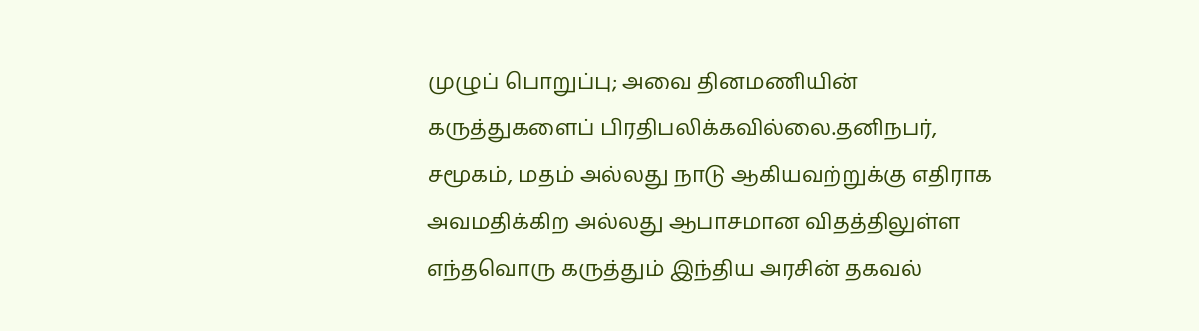முழுப் பொறுப்பு; அவை தினமணியின் கருத்துகளைப் பிரதிபலிக்கவில்லை.தனிநபர், சமூகம், மதம் அல்லது நாடு ஆகியவற்றுக்கு எதிராக அவமதிக்கிற அல்லது ஆபாசமான விதத்திலுள்ள எந்தவொரு கருத்தும் இந்திய அரசின் தகவல்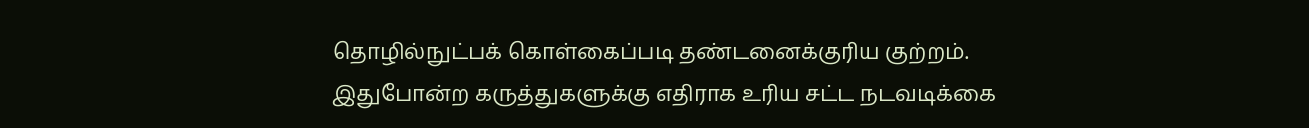தொழில்நுட்பக் கொள்கைப்படி தண்டனைக்குரிய குற்றம். இதுபோன்ற கருத்துகளுக்கு எதிராக உரிய சட்ட நடவடிக்கை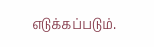எடுக்கப்படும்.